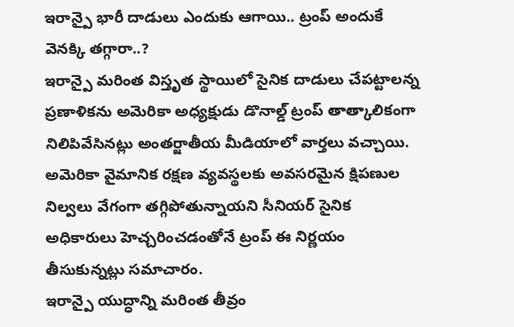ఇరాన్పై భారీ దాడులు ఎందుకు ఆగాయి.. ట్రంప్ అందుకే వెనక్కి తగ్గారా..?
ఇరాన్పై మరింత విస్తృత స్థాయిలో సైనిక దాడులు చేపట్టాలన్న ప్రణాళికను అమెరికా అధ్యక్షుడు డొనాల్డ్ ట్రంప్ తాత్కాలికంగా నిలిపివేసినట్లు అంతర్జాతీయ మీడియాలో వార్తలు వచ్చాయి. అమెరికా వైమానిక రక్షణ వ్యవస్థలకు అవసరమైన క్షిపణుల నిల్వలు వేగంగా తగ్గిపోతున్నాయని సీనియర్ సైనిక అధికారులు హెచ్చరించడంతోనే ట్రంప్ ఈ నిర్ణయం తీసుకున్నట్లు సమాచారం.
ఇరాన్పై యుద్ధాన్ని మరింత తీవ్రం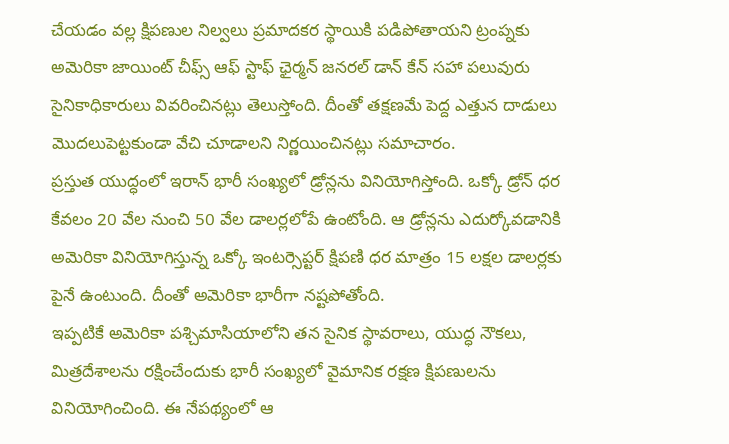చేయడం వల్ల క్షిపణుల నిల్వలు ప్రమాదకర స్థాయికి పడిపోతాయని ట్రంప్నకు అమెరికా జాయింట్ చీఫ్స్ ఆఫ్ స్టాఫ్ ఛైర్మన్ జనరల్ డాన్ కేన్ సహా పలువురు సైనికాధికారులు వివరించినట్లు తెలుస్తోంది. దీంతో తక్షణమే పెద్ద ఎత్తున దాడులు మొదలుపెట్టకుండా వేచి చూడాలని నిర్ణయించినట్లు సమాచారం.
ప్రస్తుత యుద్ధంలో ఇరాన్ భారీ సంఖ్యలో డ్రోన్లను వినియోగిస్తోంది. ఒక్కో డ్రోన్ ధర కేవలం 20 వేల నుంచి 50 వేల డాలర్లలోపే ఉంటోంది. ఆ డ్రోన్లను ఎదుర్కోవడానికి అమెరికా వినియోగిస్తున్న ఒక్కో ఇంటర్సెప్టర్ క్షిపణి ధర మాత్రం 15 లక్షల డాలర్లకు పైనే ఉంటుంది. దీంతో అమెరికా భారీగా నష్టపోతోంది.
ఇప్పటికే అమెరికా పశ్చిమాసియాలోని తన సైనిక స్థావరాలు, యుద్ధ నౌకలు, మిత్రదేశాలను రక్షించేందుకు భారీ సంఖ్యలో వైమానిక రక్షణ క్షిపణులను వినియోగించింది. ఈ నేపథ్యంలో ఆ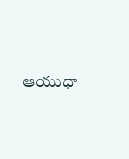ఆయుధా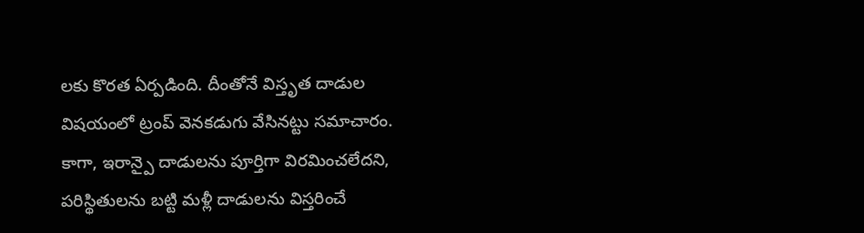లకు కొరత ఏర్పడింది. దీంతోనే విస్తృత దాడుల విషయంలో ట్రంప్ వెనకడుగు వేసినట్టు సమాచారం.
కాగా, ఇరాన్పై దాడులను పూర్తిగా విరమించలేదని, పరిస్థితులను బట్టి మళ్లీ దాడులను విస్తరించే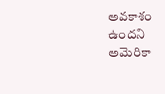అవకాశం ఉందని అమెరికా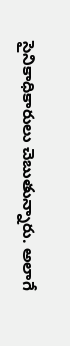సైనికాధికారులు చెబుతున్నారు. అలాగే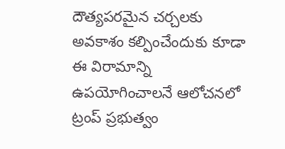దౌత్యపరమైన చర్చలకు అవకాశం కల్పించేందుకు కూడా ఈ విరామాన్ని ఉపయోగించాలనే ఆలోచనలో ట్రంప్ ప్రభుత్వం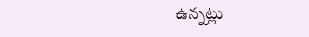ఉన్నట్లు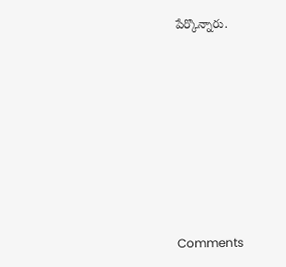పేర్కొన్నారు.








Comments